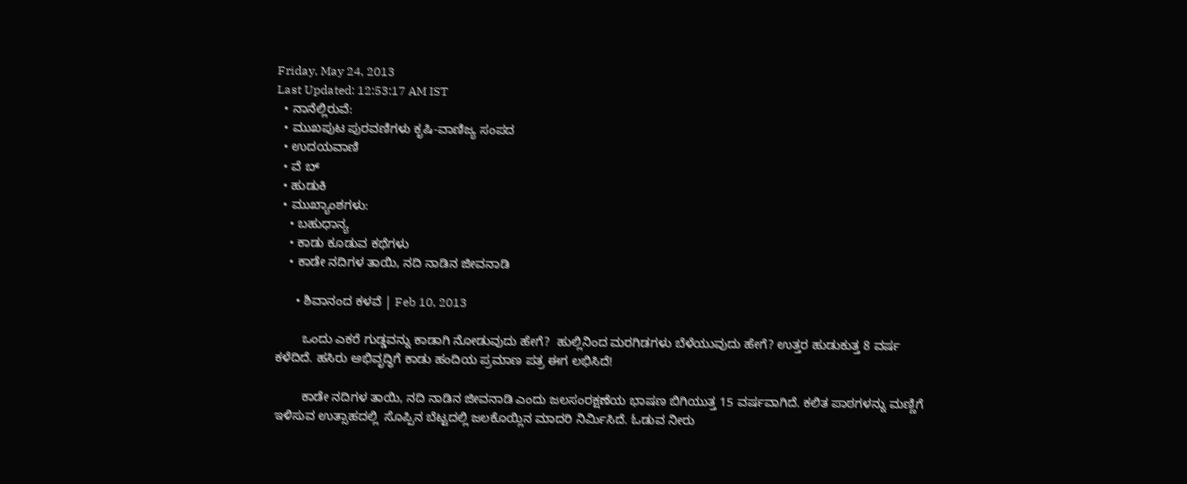Friday, May 24, 2013
Last Updated: 12:53:17 AM IST
  • ನಾನೆಲ್ಲಿರುವೆ:
  • ಮುಖಪುಟ ಪುರವಣಿಗಳು ಕೃಷಿ-ವಾಣಿಜ್ಯ ಸಂಪದ
  • ಉದಯವಾಣಿ
  • ವೆ ಬ್
  • ಹುಡುಕಿ
  • ಮುಖ್ಯಾಂಶಗಳು:
    • ಬಹುಧಾನ್ಯ
    • ಕಾಡು ಕೂಡುವ ಕಥೆಗಳು
    • ಕಾಡೇ ನದಿಗಳ ತಾಯಿ, ನದಿ ನಾಡಿನ ಜೀವನಾಡಿ

      • ಶಿವಾನಂದ ಕಳವೆ | Feb 10, 2013

        ಒಂದು ಎಕರೆ ಗುಡ್ಡವನ್ನು ಕಾಡಾಗಿ ನೋಡುವುದು ಹೇಗೆ?  ಹುಲ್ಲಿನಿಂದ ಮರಗಿಡಗಳು ಬೆಳೆಯುವುದು ಹೇಗೆ? ಉತ್ತರ ಹುಡುಕುತ್ತ 8 ವರ್ಷ ಕಳೆದಿದೆ. ಹಸಿರು ಅಭಿವೃದ್ಧಿಗೆ ಕಾಡು ಹಂದಿಯ ಪ್ರಮಾಣ ಪತ್ರ ಈಗ ಲಭಿಸಿದೆ!

        ಕಾಡೇ ನದಿಗಳ ತಾಯಿ, ನದಿ ನಾಡಿನ ಜೀವನಾಡಿ ಎಂದು ಜಲಸಂರಕ್ಷಣೆಯ ಭಾಷಣ ಬಿಗಿಯುತ್ತ 15 ವರ್ಷವಾಗಿದೆ. ಕಲಿತ ಪಾಠಗಳನ್ನು ಮಣ್ಣಿಗೆ ಇಳಿಸುವ ಉತ್ಸಾಹದಲ್ಲಿ  ಸೊಪ್ಪಿನ ಬೆಟ್ಟದಲ್ಲಿ ಜಲಕೊಯ್ಲಿನ ಮಾದರಿ ನಿರ್ಮಿಸಿದೆ. ಓಡುವ ನೀರು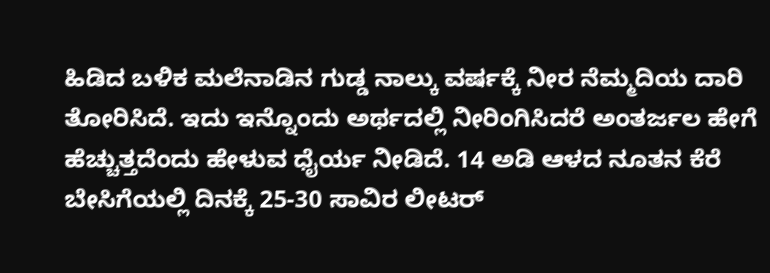ಹಿಡಿದ ಬಳಿಕ ಮಲೆನಾಡಿನ ಗುಡ್ಡ ನಾಲ್ಕು ವರ್ಷಕ್ಕೆ ನೀರ ನೆಮ್ಮದಿಯ ದಾರಿ ತೋರಿಸಿದೆ. ಇದು ಇನ್ನೊಂದು ಅರ್ಥದಲ್ಲಿ ನೀರಿಂಗಿಸಿದರೆ ಅಂತರ್ಜಲ ಹೇಗೆ ಹೆಚ್ಚುತ್ತದೆಂದು ಹೇಳುವ ಧೈರ್ಯ ನೀಡಿದೆ. 14 ಅಡಿ ಆಳದ ನೂತನ ಕೆರೆ ಬೇಸಿಗೆಯಲ್ಲಿ ದಿನಕ್ಕೆ 25-30 ಸಾವಿರ ಲೀಟರ್‌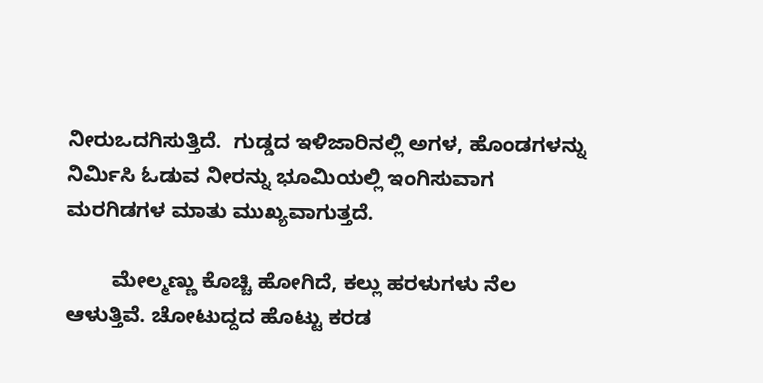ನೀರುಒದಗಿಸುತ್ತಿದೆ.  ಗುಡ್ಡದ ಇಳಿಜಾರಿನಲ್ಲಿ ಅಗಳ, ಹೊಂಡಗಳನ್ನು ನಿರ್ಮಿಸಿ ಓಡುವ ನೀರನ್ನು ಭೂಮಿಯಲ್ಲಿ ಇಂಗಿಸುವಾಗ ಮರಗಿಡಗಳ ಮಾತು ಮುಖ್ಯವಾಗುತ್ತದೆ.

        ಮೇಲ್ಮಣ್ಣು ಕೊಚ್ಚಿ ಹೋಗಿದೆ, ಕಲ್ಲು ಹರಳುಗಳು ನೆಲ ಆಳುತ್ತಿವೆ. ಚೋಟುದ್ದದ ಹೊಟ್ಟು ಕರಡ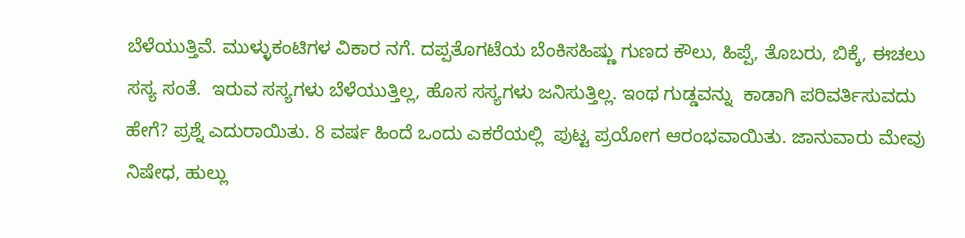ಬೆಳೆಯುತ್ತಿವೆ. ಮುಳ್ಳುಕಂಟಿಗಳ ವಿಕಾರ ನಗೆ. ದಪ್ಪತೊಗಟೆಯ ಬೆಂಕಿಸಹಿಷ್ಣು ಗುಣದ ಕೌಲು, ಹಿಪ್ಪೆ, ತೊಬರು, ಬಿಕ್ಕೆ, ಈಚಲು ಸಸ್ಯ ಸಂತೆ.  ಇರುವ ಸಸ್ಯಗಳು ಬೆಳೆಯುತ್ತಿಲ್ಲ, ಹೊಸ ಸಸ್ಯಗಳು ಜನಿಸುತ್ತಿಲ್ಲ. ಇಂಥ ಗುಡ್ಡವನ್ನು  ಕಾಡಾಗಿ ಪರಿವರ್ತಿಸುವದು ಹೇಗೆ? ಪ್ರಶ್ನೆ ಎದುರಾಯಿತು. 8 ವರ್ಷ ಹಿಂದೆ ಒಂದು ಎಕರೆಯಲ್ಲಿ  ಪುಟ್ಟ ಪ್ರಯೋಗ ಆರಂಭವಾಯಿತು. ಜಾನುವಾರು ಮೇವು ನಿಷೇಧ, ಹುಲ್ಲು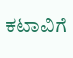ಕಟಾವಿಗೆ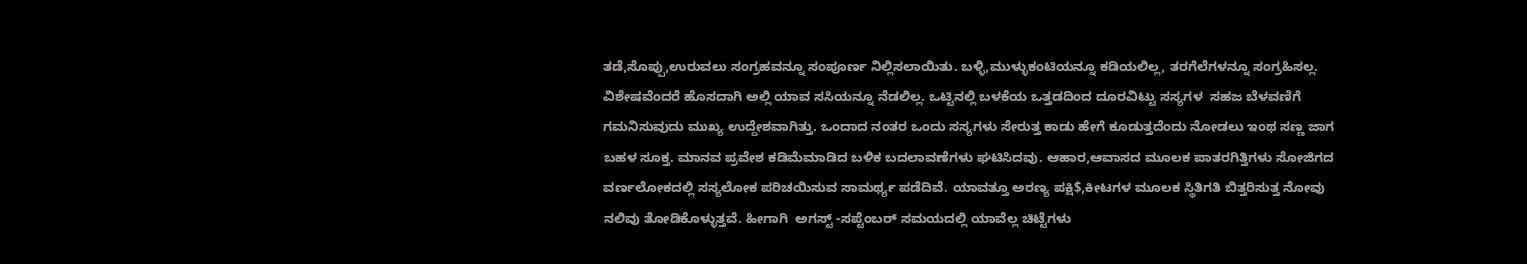ತಡೆ,ಸೊಪ್ಪು,ಉರುವಲು ಸಂಗ್ರಹವನ್ನೂ ಸಂಪೂರ್ಣ ನಿಲ್ಲಿಸಲಾಯಿತು. ಬಳ್ಳಿ,ಮುಳ್ಳುಕಂಟಿಯನ್ನೂ ಕಡಿಯಲಿಲ್ಲ, ತರಗೆಲೆಗಳನ್ನೂ ಸಂಗ್ರಹಿಸಲ್ಲ. ವಿಶೇಷವೆಂದರೆ ಹೊಸದಾಗಿ ಅಲ್ಲಿ ಯಾವ ಸಸಿಯನ್ನೂ ನೆಡಲಿಲ್ಲ. ಒಟ್ಟಿನಲ್ಲಿ ಬಳಕೆಯ ಒತ್ತಡದಿಂದ ದೂರವಿಟ್ಟು ಸಸ್ಯಗಳ  ಸಹಜ ಬೆಳವಣಿಗೆ ಗಮನಿಸುವುದು ಮುಖ್ಯ ಉದ್ದೇಶವಾಗಿತ್ತು. ಒಂದಾದ ನಂತರ ಒಂದು ಸಸ್ಯಗಳು ಸೇರುತ್ತ ಕಾಡು ಹೇಗೆ ಕೂಡುತ್ತದೆಂದು ನೋಡಲು ಇಂಥ ಸಣ್ಣ ಜಾಗ ಬಹಳ ಸೂಕ್ತ. ಮಾನವ ಪ್ರವೇಶ ಕಡಿಮೆಮಾಡಿದ ಬಳಿಕ ಬದಲಾವಣೆಗಳು ಘಟಿಸಿದವು. ಆಹಾರ,ಆವಾಸದ ಮೂಲಕ ಪಾತರಗಿತ್ತಿಗಳು ಸೋಜಿಗದ ವರ್ಣಲೋಕದಲ್ಲಿ ಸಸ್ಯಲೋಕ ಪರಿಚಯಿಸುವ ಸಾಮರ್ಥ್ಯ ಪಡೆದಿವೆ. ಯಾವತ್ತೂ ಅರಣ್ಯ ಪಕ್ಷಿ$,ಕೀಟಗಳ ಮೂಲಕ ಸ್ಥಿತಿಗತಿ ಬಿತ್ತರಿಸುತ್ತ ನೋವು ನಲಿವು ತೋಡಿಕೊಳ್ಳುತ್ತವೆ. ಹೀಗಾಗಿ  ಅಗಸ್ಟ್‌ -ಸಪ್ಟೆಂಬರ್‌ ಸಮಯದಲ್ಲಿ ಯಾವೆಲ್ಲ ಚಿಟ್ಟೆಗಳು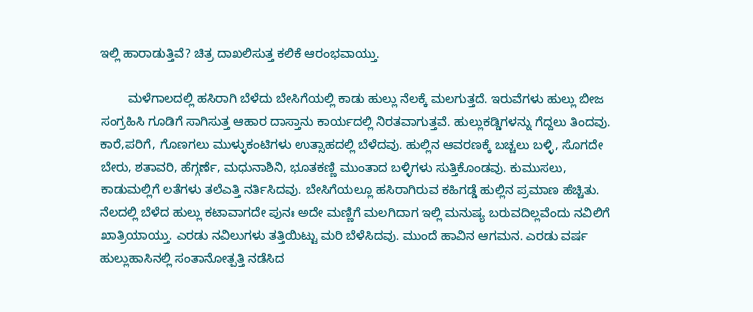ಇಲ್ಲಿ ಹಾರಾಡುತ್ತಿವೆ? ಚಿತ್ರ ದಾಖಲಿಸುತ್ತ ಕಲಿಕೆ ಆರಂಭವಾಯ್ತು.

        ಮಳೆಗಾಲದಲ್ಲಿ ಹಸಿರಾಗಿ ಬೆಳೆದು ಬೇಸಿಗೆಯಲ್ಲಿ ಕಾಡು ಹುಲ್ಲು ನೆಲಕ್ಕೆ ಮಲಗುತ್ತದೆ. ಇರುವೆಗಳು ಹುಲ್ಲು ಬೀಜ ಸಂಗ್ರಹಿಸಿ ಗೂಡಿಗೆ ಸಾಗಿಸುತ್ತ ಆಹಾರ ದಾಸ್ತಾನು ಕಾರ್ಯದಲ್ಲಿ ನಿರತವಾಗುತ್ತವೆ. ಹುಲ್ಲುಕಡ್ಡಿಗಳನ್ನು ಗೆದ್ದಲು ತಿಂದವು. ಕಾರೆ,ಪರಿಗೆ, ಗೊಣಗಲು ಮುಳ್ಳುಕಂಟಿಗಳು ಉತ್ಸಾಹದಲ್ಲಿ ಬೆಳೆದವು. ಹುಲ್ಲಿನ ಆವರಣಕ್ಕೆ ಬಚ್ಚಲು ಬಳ್ಳಿ, ಸೊಗದೇ ಬೇರು, ಶತಾವರಿ, ಹೆಗ್ಗರ್ಣೆ, ಮಧುನಾಶಿನಿ, ಭೂತಕಣ್ಣಿ ಮುಂತಾದ ಬಳ್ಳಿಗಳು ಸುತ್ತಿಕೊಂಡವು. ಕುಮುಸಲು, ಕಾಡುಮಲ್ಲಿಗೆ ಲತೆಗಳು ತಲೆಎತ್ತಿ ನರ್ತಿಸಿದವು. ಬೇಸಿಗೆಯಲ್ಲೂ ಹಸಿರಾಗಿರುವ ಕಹಿಗಡ್ಡೆ ಹುಲ್ಲಿನ ಪ್ರಮಾಣ ಹೆಚ್ಚಿತು. ನೆಲದಲ್ಲಿ ಬೆಳೆದ ಹುಲ್ಲು ಕಟಾವಾಗದೇ ಪುನಃ ಅದೇ ಮಣ್ಣಿಗೆ ಮಲಗಿದಾಗ ಇಲ್ಲಿ ಮನುಷ್ಯ ಬರುವದಿಲ್ಲವೆಂದು ನವಿಲಿಗೆ ಖಾತ್ರಿಯಾಯ್ತು. ಎರಡು ನವಿಲುಗಳು ತತ್ತಿಯಿಟ್ಟು ಮರಿ ಬೆಳೆಸಿದವು. ಮುಂದೆ ಹಾವಿನ ಆಗಮನ. ಎರಡು ವರ್ಷ ಹುಲ್ಲುಹಾಸಿನಲ್ಲಿ ಸಂತಾನೋತ್ಪತ್ತಿ ನಡೆಸಿದ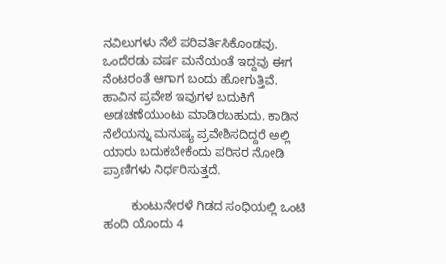ನವಿಲುಗಳು ನೆಲೆ ಪರಿವರ್ತಿಸಿಕೊಂಡವು. ಒಂದೆರಡು ವರ್ಷ ಮನೆಯಂತೆ ಇದ್ದವು ಈಗ ನೆಂಟರಂತೆ ಆಗಾಗ ಬಂದು ಹೋಗುತ್ತಿವೆ.  ಹಾವಿನ ಪ್ರವೇಶ ಇವುಗಳ ಬದುಕಿಗೆ ಅಡಚಣೆಯುಂಟು ಮಾಡಿರಬಹುದು. ಕಾಡಿನ ನೆಲೆಯನ್ನು ಮನುಷ್ಯ ಪ್ರವೇಶಿಸದಿದ್ದರೆ ಅಲ್ಲಿ  ಯಾರು ಬದುಕಬೇಕೆಂದು ಪರಿಸರ ನೋಡಿ ಪ್ರಾಣಿಗಳು ನಿರ್ಧರಿಸುತ್ತದೆ.

        ಕುಂಟುನೇರಳೆ ಗಿಡದ ಸಂಧಿಯಲ್ಲಿ ಒಂಟಿ ಹಂದಿ ಯೊಂದು 4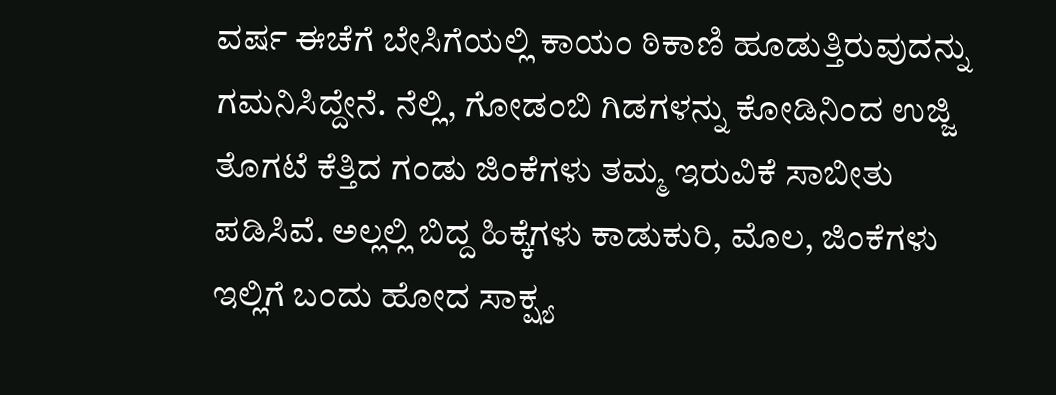ವರ್ಷ ಈಚೆಗೆ ಬೇಸಿಗೆಯಲ್ಲಿ ಕಾಯಂ ಠಿಕಾಣಿ ಹೂಡುತ್ತಿರುವುದನ್ನು ಗಮನಿಸಿದ್ದೇನೆ. ನೆಲ್ಲಿ, ಗೋಡಂಬಿ ಗಿಡಗಳನ್ನು ಕೋಡಿನಿಂದ ಉಜ್ಜಿ ತೊಗಟೆ ಕೆತ್ತಿದ ಗಂಡು ಜಿಂಕೆಗಳು ತಮ್ಮ ಇರುವಿಕೆ ಸಾಬೀತು ಪಡಿಸಿವೆ. ಅಲ್ಲಲ್ಲಿ ಬಿದ್ದ ಹಿಕ್ಕೆಗಳು ಕಾಡುಕುರಿ, ಮೊಲ, ಜಿಂಕೆಗಳು ಇಲ್ಲಿಗೆ ಬಂದು ಹೋದ ಸಾಕ್ಷ್ಯ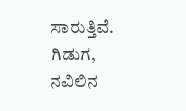ಸಾರುತ್ತಿವೆ. ಗಿಡುಗ, ನವಿಲಿನ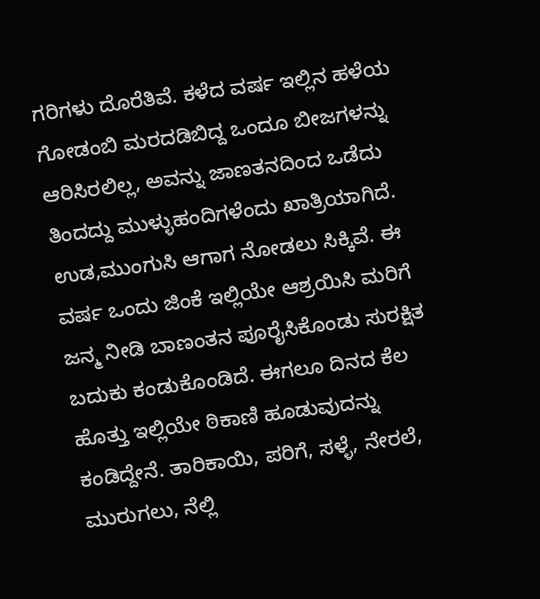ಗರಿಗಳು ದೊರೆತಿವೆ. ಕಳೆದ ವರ್ಷ ಇಲ್ಲಿನ ಹಳೆಯ ಗೋಡಂಬಿ ಮರದಡಿಬಿದ್ದ ಒಂದೂ ಬೀಜಗಳನ್ನು ಆರಿಸಿರಲಿಲ್ಲ, ಅವನ್ನು ಜಾಣತನದಿಂದ ಒಡೆದು ತಿಂದದ್ದು ಮುಳ್ಳುಹಂದಿಗಳೆಂದು ಖಾತ್ರಿಯಾಗಿದೆ. ಉಡ,ಮುಂಗುಸಿ ಆಗಾಗ ನೋಡಲು ಸಿಕ್ಕಿವೆ. ಈ ವರ್ಷ ಒಂದು ಜಿಂಕೆ ಇಲ್ಲಿಯೇ ಆಶ್ರಯಿಸಿ ಮರಿಗೆ ಜನ್ಮ ನೀಡಿ ಬಾಣಂತನ ಪೂರೈಸಿಕೊಂಡು ಸುರಕ್ಷಿತ ಬದುಕು ಕಂಡುಕೊಂಡಿದೆ. ಈಗಲೂ ದಿನದ ಕೆಲ ಹೊತ್ತು ಇಲ್ಲಿಯೇ ಠಿಕಾಣಿ ಹೂಡುವುದನ್ನು ಕಂಡಿದ್ದೇನೆ. ತಾರಿಕಾಯಿ, ಪರಿಗೆ, ಸಳ್ಳೆ, ನೇರಲೆ, ಮುರುಗಲು, ನೆಲ್ಲಿ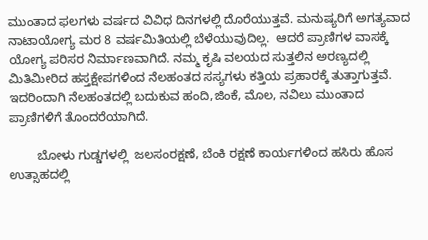ಮುಂತಾದ ಫ‌ಲಗಳು ವರ್ಷದ ವಿವಿಧ ದಿನಗಳಲ್ಲಿ ದೊರೆಯುತ್ತವೆ. ಮನುಷ್ಯರಿಗೆ ಅಗತ್ಯವಾದ ನಾಟಾಯೋಗ್ಯ ಮರ 8 ವರ್ಷಮಿತಿಯಲ್ಲಿ ಬೆಳೆಯುವುದಿಲ್ಲ.  ಆದರೆ ಪ್ರಾಣಿಗಳ ವಾಸಕ್ಕೆ ಯೋಗ್ಯ ಪರಿಸರ ನಿರ್ಮಾಣವಾಗಿದೆ. ನಮ್ಮ ಕೃಷಿ ವಲಯದ ಸುತ್ತಲಿನ ಅರಣ್ಯದಲ್ಲಿ ಮಿತಿಮೀರಿದ ಹಸ್ತಕ್ಷೇಪಗಳಿಂದ ನೆಲಹಂತದ ಸಸ್ಯಗಳು ಕತ್ತಿಯ ಪ್ರಹಾರಕ್ಕೆ ತುತ್ತಾಗುತ್ತವೆ. ಇದರಿಂದಾಗಿ ನೆಲಹಂತದಲ್ಲಿ ಬದುಕುವ ಹಂದಿ,ಜಿಂಕೆ, ಮೊಲ, ನವಿಲು ಮುಂತಾದ ಪ್ರಾಣಿಗಳಿಗೆ ತೊಂದರೆಯಾಗಿದೆ.

        ಬೋಳು ಗುಡ್ಡಗಳಲ್ಲಿ  ಜಲಸಂರಕ್ಷಣೆ, ಬೆಂಕಿ ರಕ್ಷಣೆ ಕಾರ್ಯಗಳಿಂದ ಹಸಿರು ಹೊಸ ಉತ್ಸಾಹದಲ್ಲಿ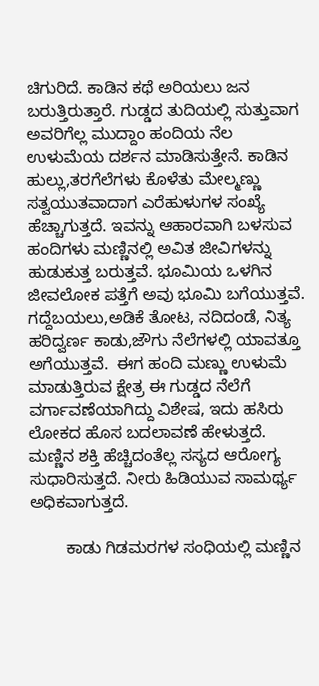ಚಿಗುರಿದೆ. ಕಾಡಿನ ಕಥೆ ಅರಿಯಲು ಜನ ಬರುತ್ತಿರುತ್ತಾರೆ. ಗುಡ್ಡದ ತುದಿಯಲ್ಲಿ ಸುತ್ತುವಾಗ ಅವರಿಗೆಲ್ಲ ಮುದ್ದಾಂ ಹಂದಿಯ ನೆಲ ಉಳುಮೆಯ ದರ್ಶನ ಮಾಡಿಸುತ್ತೇನೆ. ಕಾಡಿನ ಹುಲ್ಲು,ತರಗೆಲೆಗಳು ಕೊಳೆತು ಮೇಲ್ಮಣ್ಣು ಸತ್ವಯುತವಾದಾಗ ಎರೆಹುಳುಗಳ ಸಂಖ್ಯೆ ಹೆಚ್ಚಾಗುತ್ತದೆ. ಇವನ್ನು ಆಹಾರವಾಗಿ ಬಳಸುವ ಹಂದಿಗಳು ಮಣ್ಣಿನಲ್ಲಿ ಅವಿತ ಜೀವಿಗಳನ್ನು ಹುಡುಕುತ್ತ ಬರುತ್ತವೆ. ಭೂಮಿಯ ಒಳಗಿನ ಜೀವಲೋಕ ಪತ್ತೆಗೆ ಅವು ಭೂಮಿ ಬಗೆಯುತ್ತವೆ. ಗದ್ದೆಬಯಲು,ಅಡಿಕೆ ತೋಟ, ನದಿದಂಡೆ, ನಿತ್ಯ ಹರಿದ್ವರ್ಣ ಕಾಡು,ಜೌಗು ನೆಲೆಗಳಲ್ಲಿ ಯಾವತ್ತೂ ಅಗೆಯುತ್ತವೆ.  ಈಗ ಹಂದಿ ಮಣ್ಣು ಉಳುಮೆ ಮಾಡುತ್ತಿರುವ ಕ್ಷೇತ್ರ ಈ ಗುಡ್ಡದ ನೆಲೆಗೆ ವರ್ಗಾವಣೆಯಾಗಿದ್ದು ವಿಶೇಷ, ಇದು ಹಸಿರು ಲೋಕದ ಹೊಸ ಬದಲಾವಣೆ ಹೇಳುತ್ತದೆ. ಮಣ್ಣಿನ ಶಕ್ತಿ ಹೆಚ್ಚಿದಂತೆಲ್ಲ ಸಸ್ಯದ ಆರೋಗ್ಯ ಸುಧಾರಿಸುತ್ತದೆ. ನೀರು ಹಿಡಿಯುವ ಸಾಮರ್ಥ್ಯ ಅಧಿಕವಾಗುತ್ತದೆ.

        ಕಾಡು ಗಿಡಮರಗಳ ಸಂಧಿಯಲ್ಲಿ ಮಣ್ಣಿನ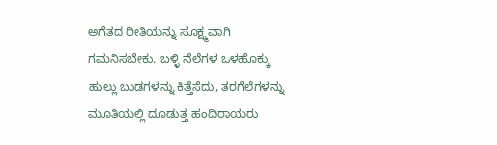ಅಗೆತದ ರೀತಿಯನ್ನು ಸೂಕ್ಷ್ಮವಾಗಿ  ಗಮನಿಸಬೇಕು. ಬಳ್ಳಿ ನೆಲೆಗಳ ಒಳಹೊಕ್ಕು ಹುಲ್ಲು ಬುಡಗಳನ್ನು ಕಿತ್ತೆಸೆದು, ತರಗೆಲೆಗಳನ್ನು ಮೂತಿಯಲ್ಲಿ ದೂಡುತ್ತ ಹಂದಿರಾಯರು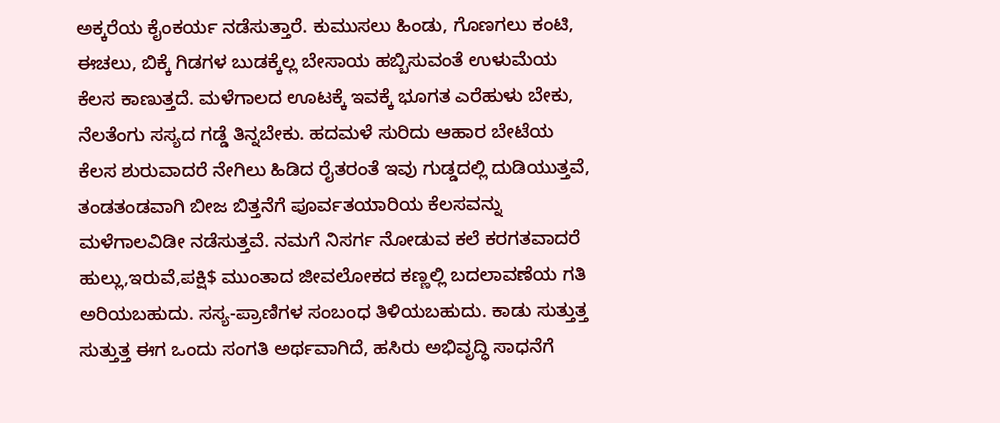ಅಕ್ಕರೆಯ ಕೈಂಕರ್ಯ ನಡೆಸುತ್ತಾರೆ. ಕುಮುಸಲು ಹಿಂಡು, ಗೊಣಗಲು ಕಂಟಿ, ಈಚಲು, ಬಿಕ್ಕೆ ಗಿಡಗಳ ಬುಡಕ್ಕೆಲ್ಲ ಬೇಸಾಯ ಹಬ್ಬಿಸುವಂತೆ ಉಳುಮೆಯ ಕೆಲಸ ಕಾಣುತ್ತದೆ. ಮಳೆಗಾಲದ ಊಟಕ್ಕೆ ಇವಕ್ಕೆ ಭೂಗತ ಎರೆಹುಳು ಬೇಕು, ನೆಲತೆಂಗು ಸಸ್ಯದ ಗಡ್ಡೆ ತಿನ್ನಬೇಕು. ಹದಮಳೆ ಸುರಿದು ಆಹಾರ ಬೇಟೆಯ ಕೆಲಸ ಶುರುವಾದರೆ ನೇಗಿಲು ಹಿಡಿದ ರೈತರಂತೆ ಇವು ಗುಡ್ಡದಲ್ಲಿ ದುಡಿಯುತ್ತವೆ, ತಂಡತಂಡವಾಗಿ ಬೀಜ ಬಿತ್ತನೆಗೆ ಪೂರ್ವತಯಾರಿಯ ಕೆಲಸವನ್ನು ಮಳೆಗಾಲವಿಡೀ ನಡೆಸುತ್ತವೆ. ನಮಗೆ ನಿಸರ್ಗ ನೋಡುವ ಕಲೆ ಕರಗತವಾದರೆ ಹುಲ್ಲು,ಇರುವೆ,ಪಕ್ಷಿ$ ಮುಂತಾದ ಜೀವಲೋಕದ ಕಣ್ಣಲ್ಲಿ ಬದಲಾವಣೆಯ ಗತಿ ಅರಿಯಬಹುದು. ಸಸ್ಯ-ಪ್ರಾಣಿಗಳ ಸಂಬಂಧ ತಿಳಿಯಬಹುದು. ಕಾಡು ಸುತ್ತುತ್ತ ಸುತ್ತುತ್ತ ಈಗ ಒಂದು ಸಂಗತಿ ಅರ್ಥವಾಗಿದೆ, ಹಸಿರು ಅಭಿವೃದ್ಧಿ ಸಾಧನೆಗೆ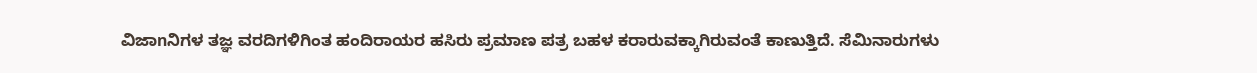ವಿಜಾnನಿಗಳ ತಜ್ಞ ವರದಿಗಳಿಗಿಂತ ಹಂದಿರಾಯರ ಹಸಿರು ಪ್ರಮಾಣ ಪತ್ರ ಬಹಳ ಕರಾರುವಕ್ಕಾಗಿರುವಂತೆ ಕಾಣುತ್ತಿದೆ. ಸೆಮಿನಾರುಗಳು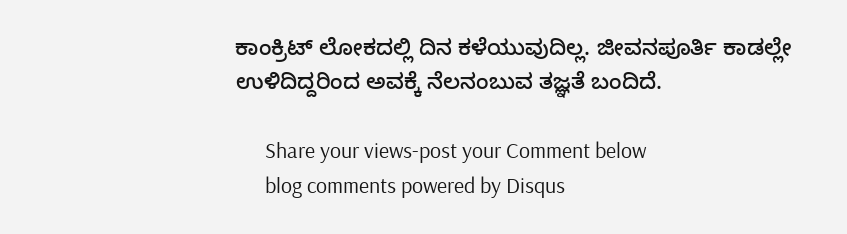ಕಾಂಕ್ರಿಟ್‌ ಲೋಕದಲ್ಲಿ ದಿನ ಕಳೆಯುವುದಿಲ್ಲ. ಜೀವನಪೂರ್ತಿ ಕಾಡಲ್ಲೇ ಉಳಿದಿದ್ದರಿಂದ ಅವಕ್ಕೆ ನೆಲನಂಬುವ ತಜ್ಞತೆ ಬಂದಿದೆ.

      Share your views-post your Comment below
      blog comments powered by Disqus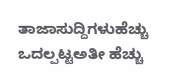ತಾಜಾಸುದ್ದಿಗಳುಹೆಚ್ಚು ಒದಲ್ಪಟ್ಟಅತೀ ಹೆಚ್ಚು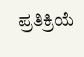ಪ್ರತಿಕ್ರಿಯೆ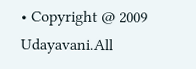• Copyright @ 2009 Udayavani.All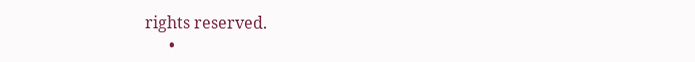rights reserved.
      •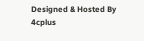Designed & Hosted By 4cplus